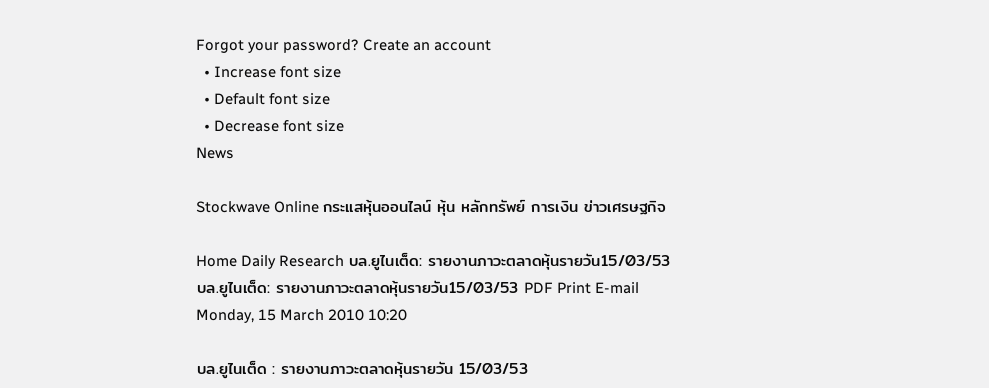Forgot your password? Create an account
  • Increase font size
  • Default font size
  • Decrease font size
News

Stockwave Online กระแสหุ้นออนไลน์ หุ้น หลักทรัพย์ การเงิน ข่าวเศรษฐกิจ

Home Daily Research บล.ยูไนเต็ด: รายงานภาวะตลาดหุ้นรายวัน15/03/53
บล.ยูไนเต็ด: รายงานภาวะตลาดหุ้นรายวัน15/03/53 PDF Print E-mail
Monday, 15 March 2010 10:20

บล.ยูไนเต็ด : รายงานภาวะตลาดหุ้นรายวัน 15/03/53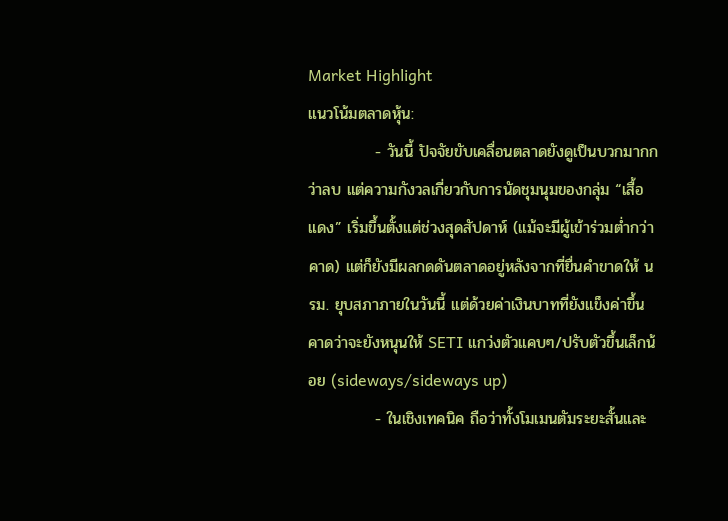Market Highlight
แนวโน้มตลาดหุ้น:
            - วันนี้ ปัจจัยขับเคลื่อนตลาดยังดูเป็นบวกมากกว่าลบ แต่ความกังวลเกี่ยวกับการนัดชุมนุมของกลุ่ม “เสื้อแดง” เริ่มขึ้นตั้งแต่ช่วงสุดสัปดาห์ (แม้จะมีผู้เข้าร่วมต่ำกว่าคาด) แต่ก็ยังมีผลกดดันตลาดอยู่หลังจากที่ยื่นคำขาดให้ นรม. ยุบสภาภายในวันนี้ แต่ด้วยค่าเงินบาทที่ยังแข็งค่าขึ้น คาดว่าจะยังหนุนให้ SETI แกว่งตัวแคบๆ/ปรับตัวขึ้นเล็กน้อย (sideways/sideways up)
            - ในเชิงเทคนิค ถือว่าทั้งโมเมนตัมระยะสั้นและ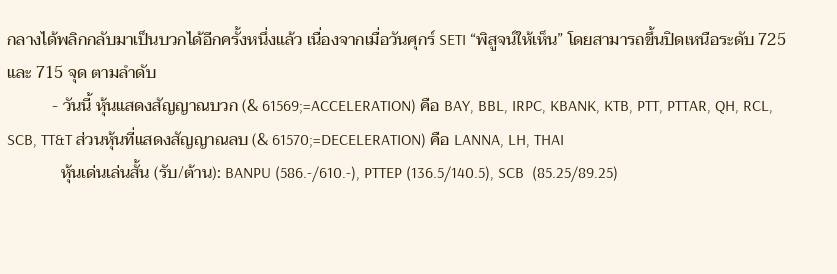กลางได้พลิกกลับมาเป็นบวกได้อีกครั้งหนึ่งแล้ว เนื่องจากเมื่อวันศุกร์ SETI “พิสูจน์ให้เห็น” โดยสามารถขึ้นปิดเหนือระดับ 725 และ 715 จุด ตามลำดับ
           - วันนี้ หุ้นแสดงสัญญาณบวก (& 61569;=ACCELERATION) คือ BAY, BBL, IRPC, KBANK, KTB, PTT, PTTAR, QH, RCL, SCB, TT&T ส่วนหุ้นที่แสดงสัญญาณลบ (& 61570;=DECELERATION) คือ LANNA, LH, THAI
             หุ้นเด่นเล่นสั้น (รับ/ต้าน): BANPU (586.-/610.-), PTTEP (136.5/140.5), SCB  (85.25/89.25)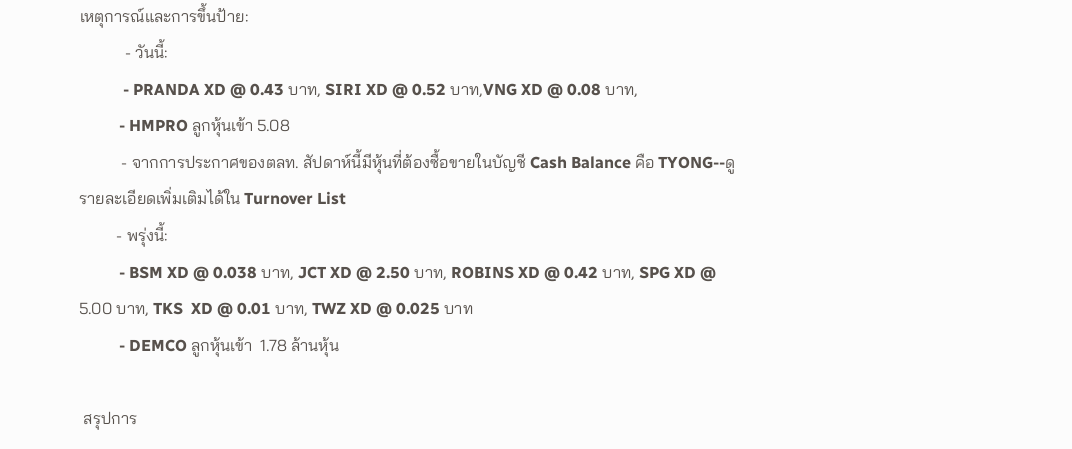เหตุการณ์และการขึ้นป้าย:
           - วันนี้:
           - PRANDA XD @ 0.43 บาท, SIRI XD @ 0.52 บาท,VNG XD @ 0.08 บาท,
          - HMPRO ลูกหุ้นเข้า 5.08
          - จากการประกาศของตลท. สัปดาห์นี้มีหุ้นที่ต้องซื้อขายในบัญชี Cash Balance คือ TYONG--ดูรายละเอียดเพิ่มเติมได้ใน Turnover List
         - พรุ่งนี้:
          - BSM XD @ 0.038 บาท, JCT XD @ 2.50 บาท, ROBINS XD @ 0.42 บาท, SPG XD @ 5.00 บาท, TKS  XD @ 0.01 บาท, TWZ XD @ 0.025 บาท
          - DEMCO ลูกหุ้นเข้า  1.78 ล้านหุ้น

 สรุปการ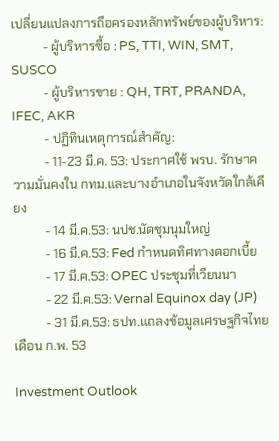เปลี่ยนแปลงการถือครองหลักทรัพย์ของผู้บริหาร:
          - ผู้บริหารซื้อ : PS, TTI, WIN, SMT, SUSCO
          - ผู้บริหารขาย : QH, TRT, PRANDA, IFEC, AKR
          - ปฏิทินเหตุการณ์สำคัญ:
          - 11-23 มี.ค. 53: ประกาศใช้ พรบ. รักษาความมั่นคงใน กทม.และบางอำเภอในจังหวัดใกล้เคียง
          - 14 มี.ค.53: นปช.นัดชุมนุมใหญ่
          - 16 มี.ค.53: Fed กำหนดทิศทางดอกเบี้ย
          - 17 มี.ค.53: OPEC ประชุมที่เวียนนา
          - 22 มี.ค.53: Vernal Equinox day (JP)
          - 31 มี.ค.53: ธปท.แถลงข้อมูลเศรษฐกิจไทย เดือน ก.พ. 53

Investment Outlook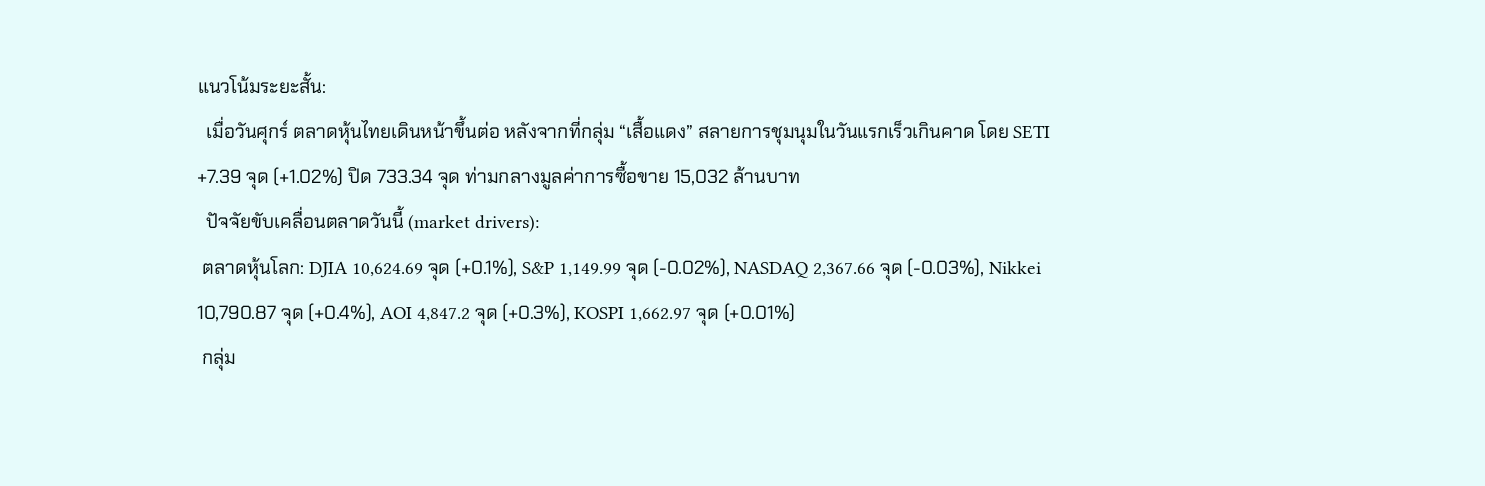แนวโน้มระยะสั้น:
  เมื่อวันศุกร์ ตลาดหุ้นไทยเดินหน้าขึ้นต่อ หลังจากที่กลุ่ม “เสื้อแดง” สลายการชุมนุมในวันแรกเร็วเกินคาด โดย SETI +7.39 จุด (+1.02%) ปิด 733.34 จุด ท่ามกลางมูลค่าการซื้อขาย 15,032 ล้านบาท
  ปัจจัยขับเคลื่อนตลาดวันนี้ (market drivers):
 ตลาดหุ้นโลก: DJIA 10,624.69 จุด (+0.1%), S&P 1,149.99 จุด (-0.02%), NASDAQ 2,367.66 จุด (-0.03%), Nikkei 10,790.87 จุด (+0.4%), AOI 4,847.2 จุด (+0.3%), KOSPI 1,662.97 จุด (+0.01%)
 กลุ่ม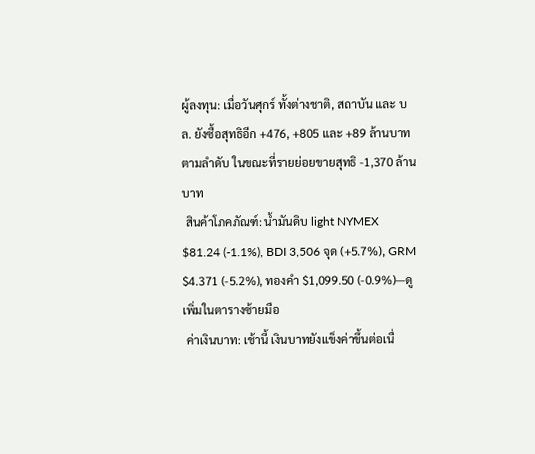ผู้ลงทุน: เมื่อวันศุกร์ ทั้งต่างชาติ, สถาบัน และ บล. ยังซื้อสุทธิอีก +476, +805 และ +89 ล้านบาท ตามลำดับ ในขณะที่รายย่อยขายสุทธิ -1,370 ล้านบาท
 สินค้าโภคภัณฑ์: น้ำมันดิบ light NYMEX  $81.24 (-1.1%), BDI 3,506 จุด (+5.7%), GRM $4.371 (-5.2%), ทองคำ $1,099.50 (-0.9%)—ดูเพิ่มในตารางซ้ายมือ
 ค่าเงินบาท: เช้านี้ เงินบาทยังแข็งค่าขึ้นต่อเนื่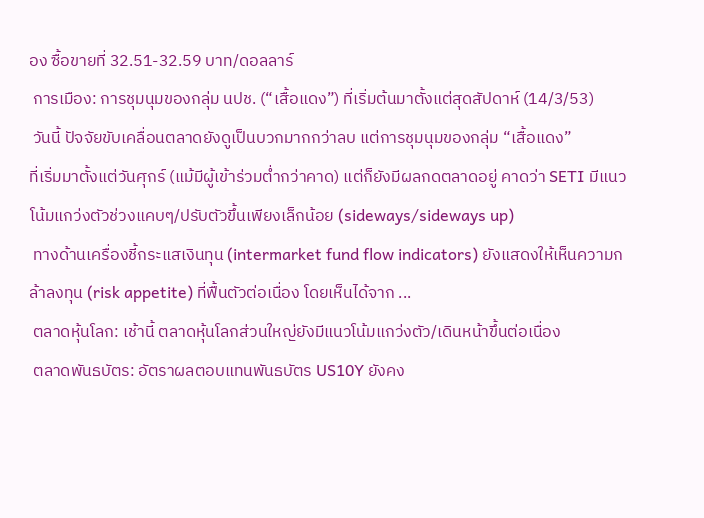อง ซื้อขายที่ 32.51-32.59 บาท/ดอลลาร์
 การเมือง: การชุมนุมของกลุ่ม นปช. (“เสื้อแดง”) ที่เริ่มต้นมาตั้งแต่สุดสัปดาห์ (14/3/53)
 วันนี้ ปัจจัยขับเคลื่อนตลาดยังดูเป็นบวกมากกว่าลบ แต่การชุมนุมของกลุ่ม “เสื้อแดง”
ที่เริ่มมาตั้งแต่วันศุกร์ (แม้มีผู้เข้าร่วมต่ำกว่าคาด) แต่ก็ยังมีผลกดตลาดอยู่ คาดว่า SETI มีแนวโน้มแกว่งตัวช่วงแคบๆ/ปรับตัวขึ้นเพียงเล็กน้อย (sideways/sideways up)
 ทางด้านเครื่องชี้กระแสเงินทุน (intermarket fund flow indicators) ยังแสดงให้เห็นความกล้าลงทุน (risk appetite) ที่ฟื้นตัวต่อเนื่อง โดยเห็นได้จาก ...
 ตลาดหุ้นโลก: เช้านี้ ตลาดหุ้นโลกส่วนใหญ่ยังมีแนวโน้มแกว่งตัว/เดินหน้าขึ้นต่อเนื่อง
 ตลาดพันธบัตร: อัตราผลตอบแทนพันธบัตร US10Y ยังคง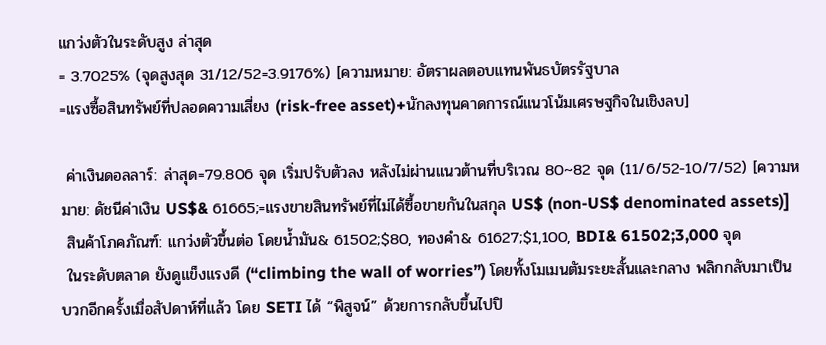แกว่งตัวในระดับสูง ล่าสุด
= 3.7025% (จุดสูงสุด 31/12/52=3.9176%) [ความหมาย: อัตราผลตอบแทนพันธบัตรรัฐบาล
=แรงซื้อสินทรัพย์ที่ปลอดความเสี่ยง (risk-free asset)+นักลงทุนคาดการณ์แนวโน้มเศรษฐกิจในเชิงลบ]

 ค่าเงินดอลลาร์: ล่าสุด=79.806 จุด เริ่มปรับตัวลง หลังไม่ผ่านแนวต้านที่บริเวณ 80~82 จุด (11/6/52-10/7/52) [ความหมาย: ดัชนีค่าเงิน US$& 61665;=แรงขายสินทรัพย์ที่ไม่ได้ซื้อขายกันในสกุล US$ (non-US$ denominated assets)]
 สินค้าโภคภัณฑ์: แกว่งตัวขึ้นต่อ โดยน้ำมัน& 61502;$80, ทองคำ& 61627;$1,100, BDI& 61502;3,000 จุด
 ในระดับตลาด ยังดูแข็งแรงดี (“climbing the wall of worries”) โดยทั้งโมเมนตัมระยะสั้นและกลาง พลิกกลับมาเป็นบวกอีกครั้งเมื่อสัปดาห์ที่แล้ว โดย SETI ได้ “พิสูจน์” ด้วยการกลับขึ้นไปปิ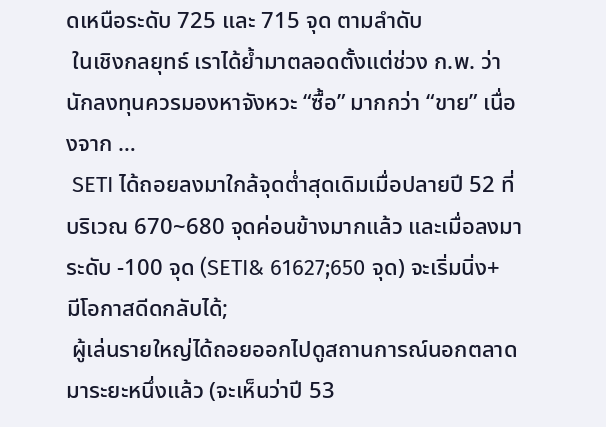ดเหนือระดับ 725 และ 715 จุด ตามลำดับ
 ในเชิงกลยุทธ์ เราได้ย้ำมาตลอดตั้งแต่ช่วง ก.พ. ว่านักลงทุนควรมองหาจังหวะ “ซื้อ” มากกว่า “ขาย” เนื่องจาก …
 SETI ได้ถอยลงมาใกล้จุดต่ำสุดเดิมเมื่อปลายปี 52 ที่บริเวณ 670~680 จุดค่อนข้างมากแล้ว และเมื่อลงมาระดับ -100 จุด (SETI& 61627;650 จุด) จะเริ่มนิ่ง+มีโอกาสดีดกลับได้;
 ผู้เล่นรายใหญ่ได้ถอยออกไปดูสถานการณ์นอกตลาดมาระยะหนึ่งแล้ว (จะเห็นว่าปี 53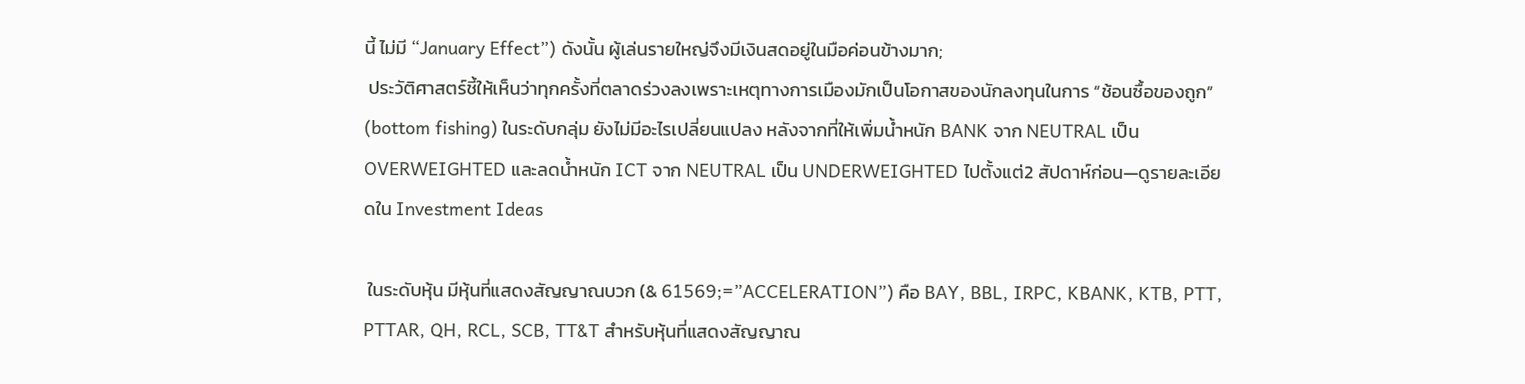นี้ ไม่มี “January Effect”) ดังนั้น ผู้เล่นรายใหญ่จึงมีเงินสดอยู่ในมือค่อนข้างมาก;
 ประวัติศาสตร์ชี้ให้เห็นว่าทุกครั้งที่ตลาดร่วงลงเพราะเหตุทางการเมืองมักเป็นโอกาสของนักลงทุนในการ “ช้อนซื้อของถูก” (bottom fishing) ในระดับกลุ่ม ยังไม่มีอะไรเปลี่ยนแปลง หลังจากที่ให้เพิ่มน้ำหนัก BANK จาก NEUTRAL เป็น OVERWEIGHTED และลดน้ำหนัก ICT จาก NEUTRAL เป็น UNDERWEIGHTED ไปตั้งแต่2 สัปดาห์ก่อน—ดูรายละเอียดใน Investment Ideas

 ในระดับหุ้น มีหุ้นที่แสดงสัญญาณบวก (& 61569;=”ACCELERATION”) คือ BAY, BBL, IRPC, KBANK, KTB, PTT, PTTAR, QH, RCL, SCB, TT&T สำหรับหุ้นที่แสดงสัญญาณ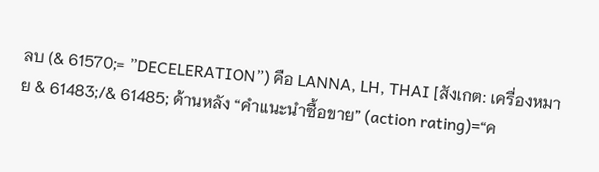ลบ (& 61570;= ”DECELERATION”) คือ LANNA, LH, THAI [สังเกต: เครื่องหมาย & 61483;/& 61485; ด้านหลัง “คำแนะนำซื้อขาย” (action rating)=“ค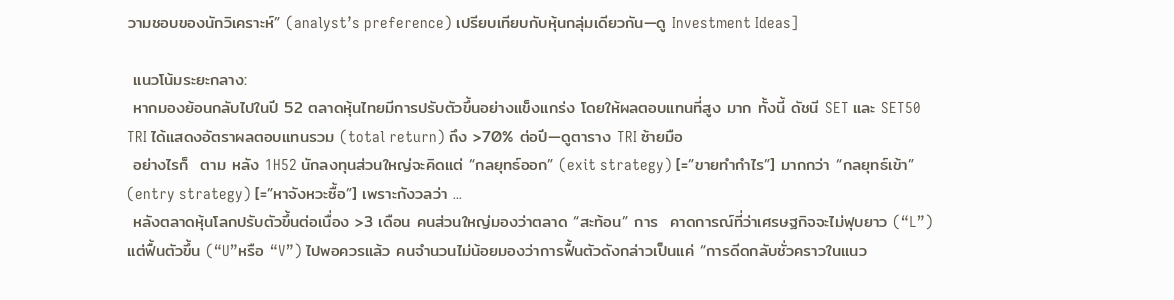วามชอบของนักวิเคราะห์” (analyst’s preference) เปรียบเทียบกับหุ้นกลุ่มเดียวกัน—ดู Investment Ideas]

 แนวโน้มระยะกลาง:
 หากมองย้อนกลับไปในปี 52 ตลาดหุ้นไทยมีการปรับตัวขึ้นอย่างแข็งแกร่ง โดยให้ผลตอบแทนที่สูง มาก ทั้งนี้ ดัชนี SET และ SET50 TRI ได้แสดงอัตราผลตอบแทนรวม (total return) ถึง >70% ต่อปี—ดูตาราง TRI ซ้ายมือ
 อย่างไรก็  ตาม หลัง 1H52 นักลงทุนส่วนใหญ่จะคิดแต่ “กลยุทธ์ออก” (exit strategy) [=”ขายทำกำไร”] มากกว่า “กลยุทธ์เข้า” (entry strategy) [=”หาจังหวะซื้อ”] เพราะกังวลว่า ...
 หลังตลาดหุ้นโลกปรับตัวขึ้นต่อเนื่อง >3 เดือน คนส่วนใหญ่มองว่าตลาด “สะท้อน” การ  คาดการณ์ที่ว่าเศรษฐกิจจะไม่ฟุบยาว (“L”) แต่ฟื้นตัวขึ้น (“U”หรือ “V”) ไปพอควรแล้ว คนจำนวนไม่น้อยมองว่าการฟื้นตัวดังกล่าวเป็นแค่ “การดีดกลับชั่วคราวในแนว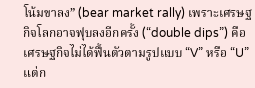โน้มขาลง” (bear market rally) เพราะเศรษฐกิจโลกอาจฟุบลงอีกครั้ง (“double dips”) คือ เศรษฐกิจไม่ได้ฟื้นตัวตามรูปแบบ “V” หรือ “U” แต่ก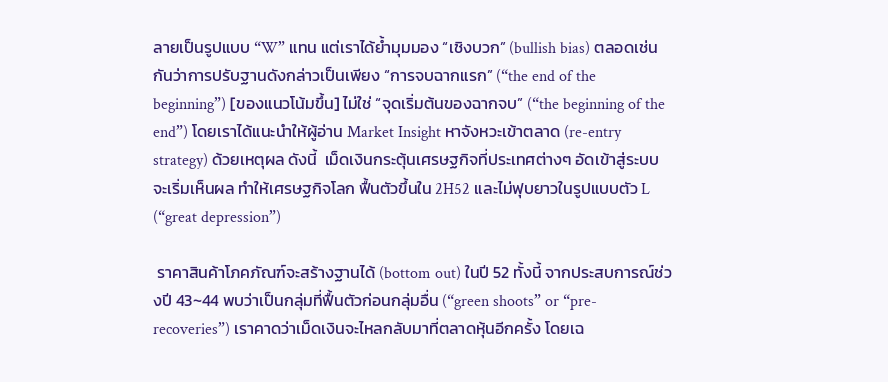ลายเป็นรูปแบบ “W” แทน แต่เราได้ย้ำมุมมอง “เชิงบวก” (bullish bias) ตลอดเช่นกันว่าการปรับฐานดังกล่าวเป็นเพียง “การจบฉากแรก” (“the end of the beginning”) [ของแนวโน้มขึ้น] ไม่ใช่ “จุดเริ่มต้นของฉากจบ” (“the beginning of the end”) โดยเราได้แนะนำให้ผู้อ่าน Market Insight หาจังหวะเข้าตลาด (re-entry strategy) ด้วยเหตุผล ดังนี้  เม็ดเงินกระตุ้นเศรษฐกิจที่ประเทศต่างๆ อัดเข้าสู่ระบบจะเริ่มเห็นผล ทำให้เศรษฐกิจโลก ฟื้นตัวขึ้นใน 2H52 และไม่ฟุบยาวในรูปแบบตัว L (“great depression”)

 ราคาสินค้าโภคภัณฑ์จะสร้างฐานได้ (bottom out) ในปี 52 ทั้งนี้ จากประสบการณ์ช่วงปี 43~44 พบว่าเป็นกลุ่มที่ฟื้นตัวก่อนกลุ่มอื่น (“green shoots” or “pre-recoveries”) เราคาดว่าเม็ดเงินจะไหลกลับมาที่ตลาดหุ้นอีกครั้ง โดยเฉ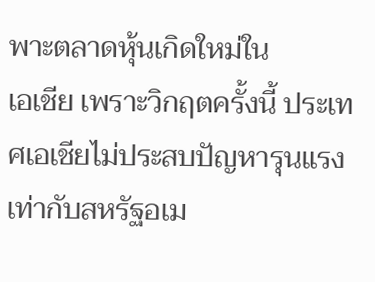พาะตลาดหุ้นเกิดใหม่ใน
เอเชีย เพราะวิกฤตครั้งนี้ ประเทศเอเชียไม่ประสบปัญหารุนแรงเท่ากับสหรัฐอเม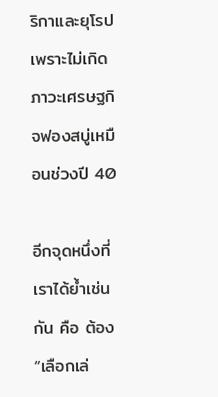ริกาและยุโรป เพราะไม่เกิดภาวะเศรษฐกิจฟองสบู่เหมือนช่วงปี 40

อีกจุดหนึ่งที่เราได้ย้ำเช่นกัน คือ ต้อง “เลือกเล่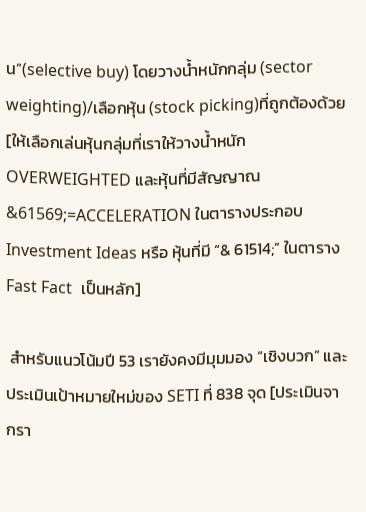น”(selective buy) โดยวางน้ำหนักกลุ่ม (sector weighting)/เลือกหุ้น (stock picking)ที่ถูกต้องด้วย[ให้เลือกเล่นหุ้นกลุ่มที่เราให้วางน้ำหนักOVERWEIGHTED และหุ้นที่มีสัญญาณ &61569;=ACCELERATION ในตารางประกอบ Investment Ideas หรือ หุ้นที่มี “& 61514;” ในตาราง Fast Fact  เป็นหลัก]

 สำหรับแนวโน้มปี 53 เรายังคงมีมุมมอง “เชิงบวก” และประเมินเป้าหมายใหม่ของ SETI ที่ 838 จุด [ประเมินจากรา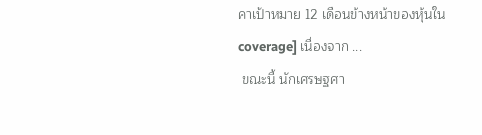คาเป้าหมาย 12 เดือนข้างหน้าของหุ้นใน coverage] เนื่องจาก ...
 ขณะนี้ นักเศรษฐศา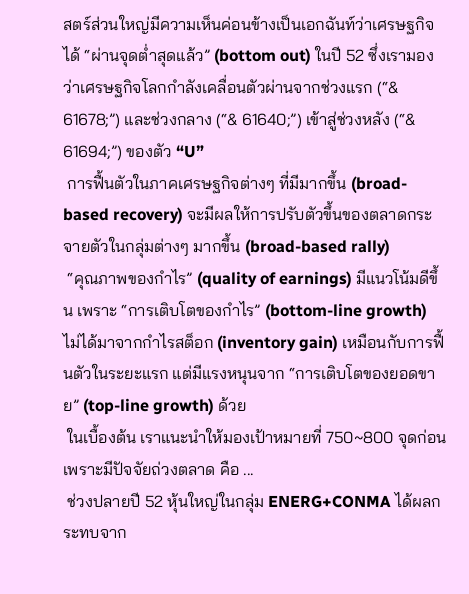สตร์ส่วนใหญ่มีความเห็นค่อนข้างเป็นเอกฉันท์ว่าเศรษฐกิจได้ “ผ่านจุดต่ำสุดแล้ว” (bottom out) ในปี 52 ซึ่งเรามองว่าเศรษฐกิจโลกกำลังเคลื่อนตัวผ่านจากช่วงแรก (“& 61678;”) และช่วงกลาง (“& 61640;”) เข้าสู่ช่วงหลัง (“& 61694;”) ของตัว “U”
 การฟื้นตัวในภาคเศรษฐกิจต่างๆ ที่มีมากขึ้น (broad-based recovery) จะมีผลให้การปรับตัวขึ้นของตลาดกระจายตัวในกลุ่มต่างๆ มากขึ้น (broad-based rally)
 “คุณภาพของกำไร” (quality of earnings) มีแนวโน้มดีขึ้น เพราะ “การเติบโตของกำไร” (bottom-line growth) ไม่ได้มาจากกำไรสต็อก (inventory gain) เหมือนกับการฟื้นตัวในระยะแรก แต่มีแรงหนุนจาก “การเติบโตของยอดขาย” (top-line growth) ด้วย
 ในเบื้องต้น เราแนะนำให้มองเป้าหมายที่ 750~800 จุดก่อน เพราะมีปัจจัยถ่วงตลาด คือ ...
 ช่วงปลายปี 52 หุ้นใหญ่ในกลุ่ม ENERG+CONMA ได้ผลกระทบจาก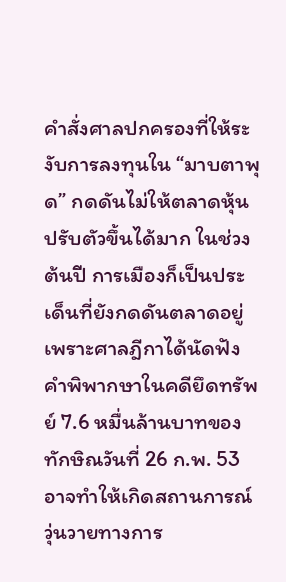คำสั่งศาลปกครองที่ให้ระงับการลงทุนใน “มาบตาพุด” กดดันไม่ให้ตลาดหุ้นปรับตัวขึ้นได้มาก ในช่วงต้นปี การเมืองก็เป็นประเด็นที่ยังกดดันตลาดอยู่ เพราะศาลฎีกาได้นัดฟังคำพิพากษาในคดียึดทรัพย์ 7.6 หมื่นล้านบาทของทักษิณวันที่ 26 ก.พ. 53 อาจทำให้เกิดสถานการณ์วุ่นวายทางการ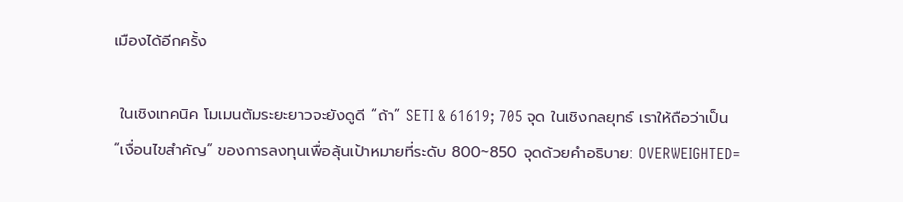เมืองได้อีกครั้ง

 ในเชิงเทคนิค โมเมนตัมระยะยาวจะยังดูดี “ถ้า” SETI & 61619; 705 จุด ในเชิงกลยุทธ์ เราให้ถือว่าเป็น “เงื่อนไขสำคัญ” ของการลงทุนเพื่อลุ้นเป้าหมายที่ระดับ 800~850 จุดด้วยคำอธิบาย: OVERWEIGHTED=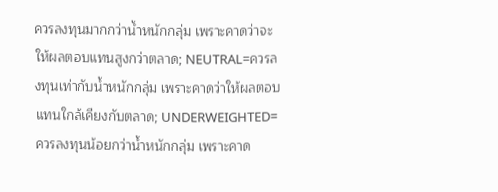ควรลงทุนมากกว่าน้ำหนักกลุ่ม เพราะคาดว่าจะให้ผลตอบแทนสูงกว่าตลาด; NEUTRAL=ควรลงทุนเท่ากับน้ำหนักกลุ่ม เพราะคาดว่าให้ผลตอบแทนใกล้เคียงกับตลาด; UNDERWEIGHTED=ควรลงทุนน้อยกว่าน้ำหนักกลุ่ม เพราะคาด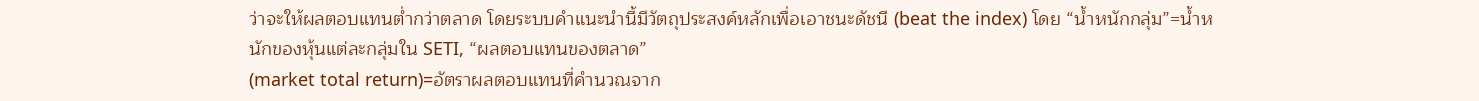ว่าจะให้ผลตอบแทนต่ำกว่าตลาด โดยระบบคำแนะนำนี้มีวัตถุประสงค์หลักเพื่อเอาชนะดัชนี (beat the index) โดย “น้ำหนักกลุ่ม”=น้ำหนักของหุ้นแต่ละกลุ่มใน SETI, “ผลตอบแทนของตลาด”
(market total return)=อัตราผลตอบแทนที่คำนวณจาก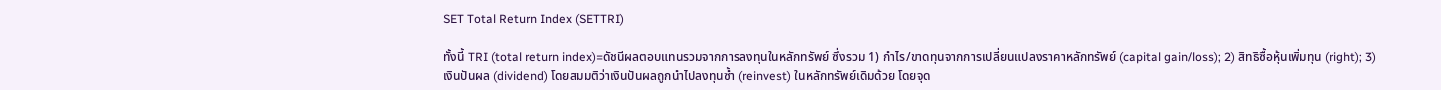SET Total Return Index (SETTRI)

ทั้งนี้ TRI (total return index)=ดัชนีผลตอบแทนรวมจากการลงทุนในหลักทรัพย์ ซึ่งรวม 1) กำไร/ขาดทุนจากการเปลี่ยนแปลงราคาหลักทรัพย์ (capital gain/loss); 2) สิทธิซื้อหุ้นเพิ่มทุน (right); 3) เงินปันผล (dividend) โดยสมมติว่าเงินปันผลถูกนำไปลงทุนซ้ำ (reinvest) ในหลักทรัพย์เดิมด้วย โดยจุด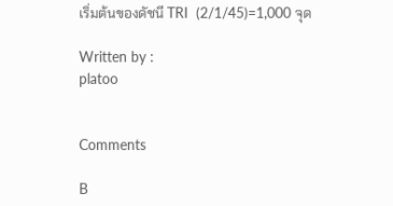เริ่มต้นของดัชนี TRI  (2/1/45)=1,000 จุด

Written by :
platoo


Comments

B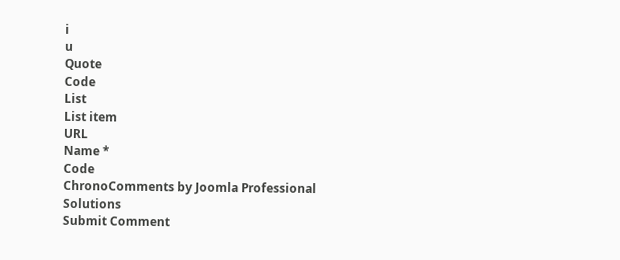i
u
Quote
Code
List
List item
URL
Name *
Code
ChronoComments by Joomla Professional Solutions
Submit Comment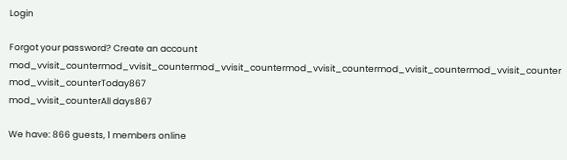Login

Forgot your password? Create an account
mod_vvisit_countermod_vvisit_countermod_vvisit_countermod_vvisit_countermod_vvisit_countermod_vvisit_counter
mod_vvisit_counterToday867
mod_vvisit_counterAll days867

We have: 866 guests, 1 members online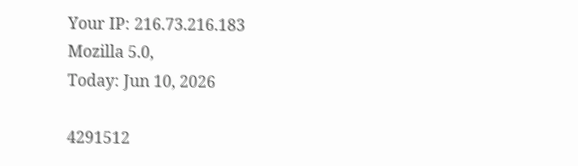Your IP: 216.73.216.183
Mozilla 5.0,
Today: Jun 10, 2026

4291512